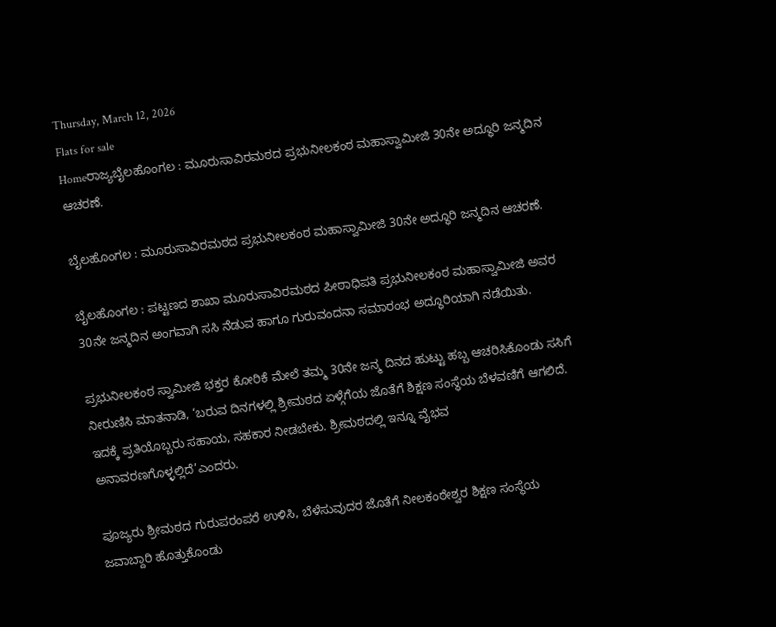Thursday, March 12, 2026
Flats for sale
Homeರಾಜ್ಯಬೈಲಹೊಂಗಲ : ಮೂರುಸಾವಿರಮಠದ ಪ್ರಭುನೀಲಕಂಠ ಮಹಾಸ್ವಾಮೀಜಿ 30ನೇ ಅದ್ಧೂರಿ ಜನ್ಮದಿನ ಆಚರಣೆ.

ಬೈಲಹೊಂಗಲ : ಮೂರುಸಾವಿರಮಠದ ಪ್ರಭುನೀಲಕಂಠ ಮಹಾಸ್ವಾಮೀಜಿ 30ನೇ ಅದ್ಧೂರಿ ಜನ್ಮದಿನ ಆಚರಣೆ.

ಬೈಲಹೊಂಗಲ : ಪಟ್ಟಣದ ಶಾಖಾ ಮೂರುಸಾವಿರಮಠದ ಪೀಠಾಧಿಪತಿ ಪ್ರಭುನೀಲಕಂಠ ಮಹಾಸ್ವಾಮೀಜಿ ಅವರ 30ನೇ ಜನ್ಮದಿನ ಅಂಗವಾಗಿ ಸಸಿ ನೆಡುವ ಹಾಗೂ ಗುರುವಂದನಾ ಸಮಾರಂಭ ಅದ್ಧೂರಿಯಾಗಿ ನಡೆಯಿತು.

ಪ್ರಭುನೀಲಕಂಠ ಸ್ವಾಮೀಜಿ ಭಕ್ತರ ಕೋರಿಕೆ ಮೇಲೆ ತಮ್ಮ 30ನೇ ಜನ್ಮ ದಿನದ ಹುಟ್ಟು ಹಬ್ಬ ಆಚರಿಸಿಕೊಂಡು ಸಸಿಗೆ ನೀರುಣಿಸಿ ಮಾತನಾಡಿ, ‘ಬರುವ ದಿನಗಳಲ್ಲಿ ಶ್ರೀಮಠದ ಏಳ್ಗೆಗೆಯ ಜೊತೆಗೆ ಶಿಕ್ಷಣ ಸಂಸ್ಥೆಯ ಬೆಳವಣಿಗೆ ಆಗಲಿದೆ. ಇದಕ್ಕೆ ಪ್ರತಿಯೊಬ್ಬರು ಸಹಾಯ, ಸಹಕಾರ ನೀಡಬೇಕು. ಶ್ರೀಮಠದಲ್ಲಿ ಇನ್ನೂ ವೈಭವ ಅನಾವರಣಗೊಳ್ಳಲ್ಲಿದೆ’ಎಂದರು.

ಪೂಜ್ಯರು ಶ್ರೀಮಠದ ಗುರುಪರಂಪರೆ ಉಳಿಸಿ, ಬೆಳೆಸುವುದರ ಜೊತೆಗೆ ನೀಲಕಂಠೇಶ್ವರ ಶಿಕ್ಷಣ ಸಂಸ್ಥೆಯ ಜವಾಬ್ದಾರಿ ಹೊತ್ತುಕೊಂಡು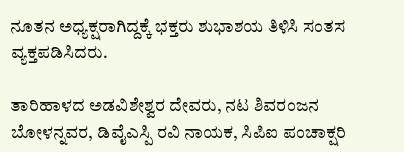ನೂತನ ಅಧ್ಯಕ್ಷರಾಗಿದ್ದಕ್ಕೆ ಭಕ್ತರು ಶುಭಾಶಯ ತಿಳಿಸಿ ಸಂತಸ ವ್ಯಕ್ತಪಡಿಸಿದರು.

ತಾರಿಹಾಳದ ಅಡವಿಶೇಶ್ವರ ದೇವರು, ನಟ ಶಿವರಂಜನ ಬೋಳನ್ನವರ, ಡಿವೈಎಸ್ಪಿ ರವಿ ನಾಯಕ, ಸಿಪಿಐ ಪಂಚಾಕ್ಷರಿ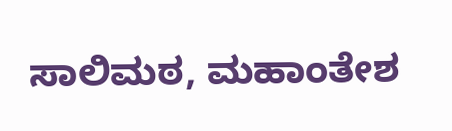ಸಾಲಿಮಠ, ಮಹಾಂತೇಶ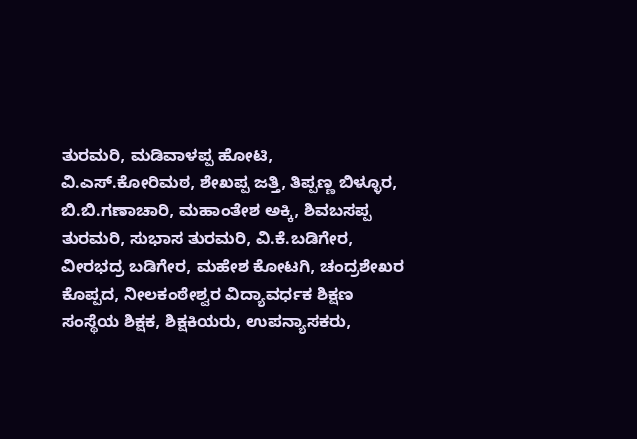ತುರಮರಿ, ಮಡಿವಾಳಪ್ಪ ಹೋಟಿ, ವಿ.ಎಸ್.ಕೋರಿಮಠ, ಶೇಖಪ್ಪ ಜತ್ತಿ, ತಿಪ್ಪಣ್ಣ ಬಿಳ್ಳೂರ, ಬಿ.ಬಿ.ಗಣಾಚಾರಿ, ಮಹಾಂತೇಶ ಅಕ್ಕಿ, ಶಿವಬಸಪ್ಪ ತುರಮರಿ, ಸುಭಾಸ ತುರಮರಿ, ವಿ.ಕೆ.ಬಡಿಗೇರ, ವೀರಭದ್ರ ಬಡಿಗೇರ, ಮಹೇಶ ಕೋಟಗಿ, ಚಂದ್ರಶೇಖರ ಕೊಪ್ಪದ, ನೀಲಕಂಠೇಶ್ವರ ವಿದ್ಯಾವರ್ಧಕ ಶಿಕ್ಷಣ ಸಂಸ್ಥೆಯ ಶಿಕ್ಷಕ, ಶಿಕ್ಷಕಿಯರು, ಉಪನ್ಯಾಸಕರು,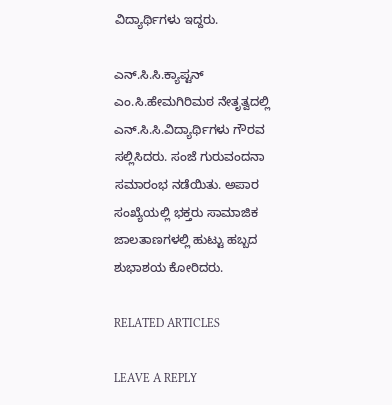ವಿದ್ಯಾರ್ಥಿಗಳು ಇದ್ದರು.

ಎನ್.ಸಿ.ಸಿ.ಕ್ಯಾಪ್ಟನ್ ಎಂ.ಸಿ.ಹೇಮಗಿರಿಮಠ ನೇತೃತ್ವದಲ್ಲಿ ಎನ್.ಸಿ.ಸಿ.ವಿದ್ಯಾರ್ಥಿಗಳು ಗೌರವ ಸಲ್ಲಿಸಿದರು. ಸಂಜೆ ಗುರುವಂದನಾ ಸಮಾರಂಭ ನಡೆಯಿತು. ಅಪಾರ ಸಂಖ್ಯೆಯಲ್ಲಿ ಭಕ್ತರು ಸಾಮಾಜಿಕ ಜಾಲತಾಣಗಳಲ್ಲಿ ಹುಟ್ಟು ಹಬ್ಬದ ಶುಭಾಶಯ ಕೋರಿದರು.

RELATED ARTICLES

LEAVE A REPLY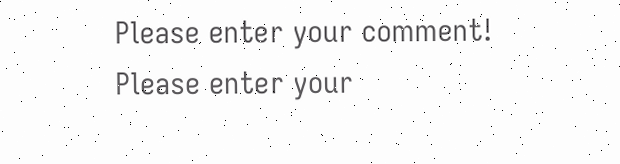Please enter your comment!
Please enter your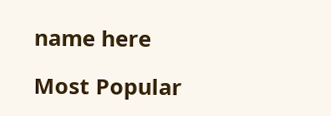name here

Most Popular